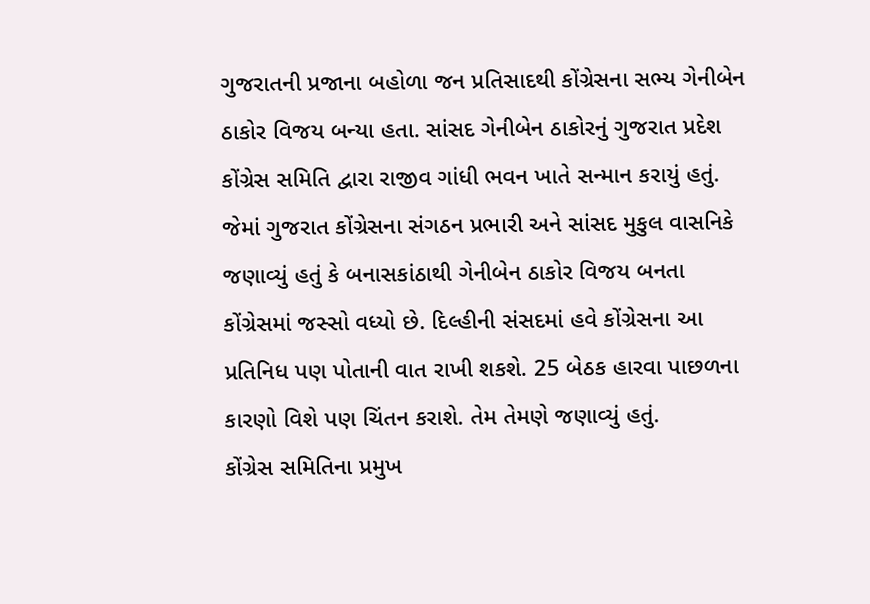ગુજરાતની પ્રજાના બહોળા જન પ્રતિસાદથી કોંગ્રેસના સભ્ય ગેનીબેન ઠાકોર વિજય બન્યા હતા. સાંસદ ગેનીબેન ઠાકોરનું ગુજરાત પ્રદેશ કોંગ્રેસ સમિતિ દ્વારા રાજીવ ગાંધી ભવન ખાતે સન્માન કરાયું હતું. જેમાં ગુજરાત કોંગ્રેસના સંગઠન પ્રભારી અને સાંસદ મુકુલ વાસનિકે જણાવ્યું હતું કે બનાસકાંઠાથી ગેનીબેન ઠાકોર વિજય બનતા કોંગ્રેસમાં જસ્સો વધ્યો છે. દિલ્હીની સંસદમાં હવે કોંગ્રેસના આ પ્રતિનિધ પણ પોતાની વાત રાખી શકશે. 25 બેઠક હારવા પાછળના કારણો વિશે પણ ચિંતન કરાશે. તેમ તેમણે જણાવ્યું હતું.
કોંગ્રેસ સમિતિના પ્રમુખ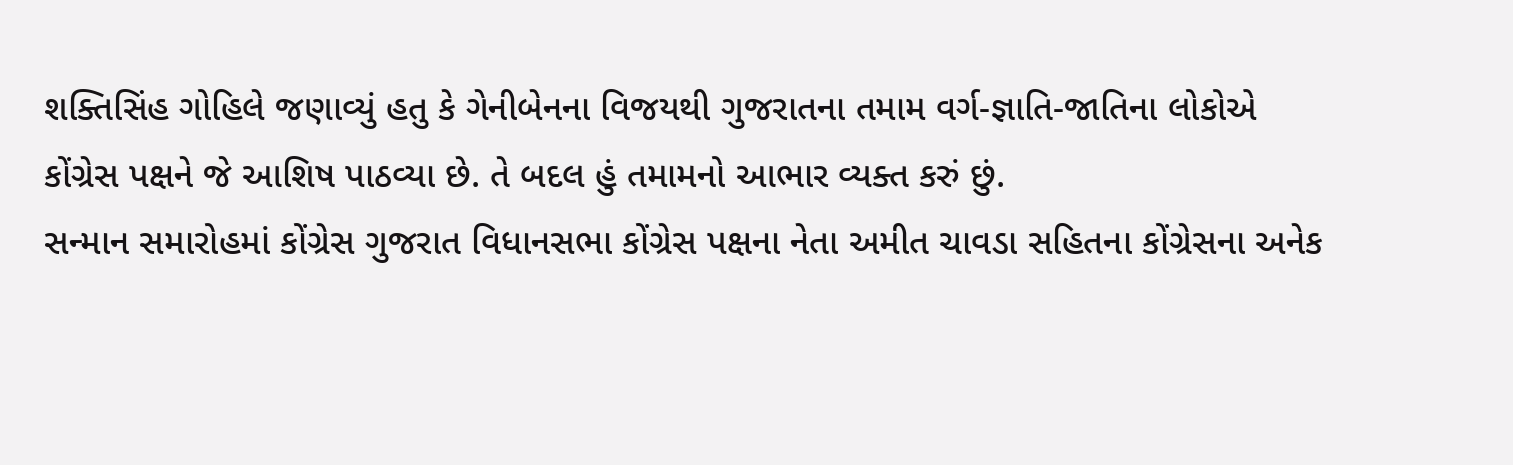શક્તિસિંહ ગોહિલે જણાવ્યું હતુ કે ગેનીબેનના વિજયથી ગુજરાતના તમામ વર્ગ-જ્ઞાતિ-જાતિના લોકોએ કોંગ્રેસ પક્ષને જે આશિષ પાઠવ્યા છે. તે બદલ હું તમામનો આભાર વ્યક્ત કરું છું.
સન્માન સમારોહમાં કોંગ્રેસ ગુજરાત વિધાનસભા કોંગ્રેસ પક્ષના નેતા અમીત ચાવડા સહિતના કોંગ્રેસના અનેક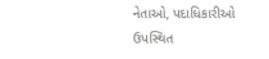નેતાઓ, પદાધિકારીઓ ઉપસ્થિત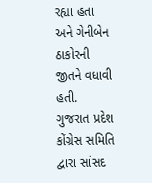રહ્યા હતા અને ગેનીબેન ઠાકોરની જીતને વધાવી હતી.
ગુજરાત પ્રદેશ કોંગ્રેસ સમિતિ દ્વારા સાંસદ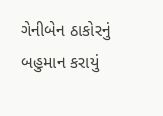ગેનીબેન ઠાકોરનું બહુમાન કરાયું